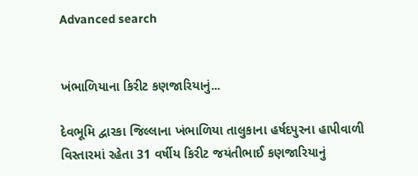Advanced search


ખંભાળિયાના કિરીટ કણજારિયાનું...

દેવભૂમિ દ્વારકા જિલ્લાના ખંભાળિયા તાલુકાના હર્ષદપુરના હાપીવાળી વિસ્તારમાં રહેતા 31 વર્ષીય કિરીટ જયંતીભાઈ કણજારિયાનું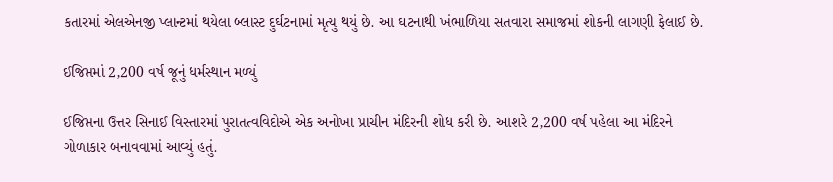કતારમાં એલએનજી પ્લાન્ટમાં થયેલા બ્લાસ્ટ દુર્ઘટનામાં મૃત્યુ થયું છે. આ ઘટનાથી ખંભાળિયા સતવારા સમાજમાં શોકની લાગણી ફેલાઈ છે.

ઈજિપ્તમાં 2,200 વર્ષ જૂનું ધર્મસ્થાન મળ્યું

ઈજિપ્તના ઉત્તર સિનાઈ વિસ્તારમાં પુરાતત્વવિદોએ એક અનોખા પ્રાચીન મંદિરની શોધ કરી છે. આશરે 2,200 વર્ષ પહેલા આ મંદિરને ગોળાકાર બનાવવામાં આવ્યું હતું.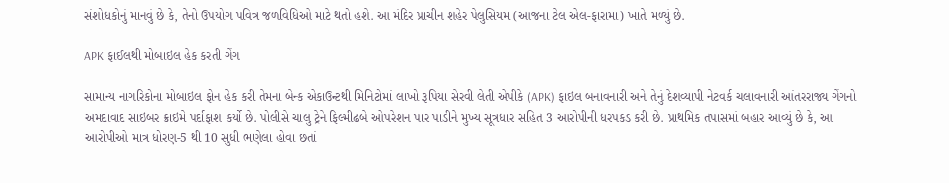સંશોધકોનું માનવું છે કે, તેનો ઉપયોગ પવિત્ર જળવિધિઓ માટે થતો હશે. આ મંદિર પ્રાચીન શહેર પેલુસિયમ (આજના ટેલ એલ-ફારામા) ખાતે મળ્યું છે.

APK ફાઈલથી મોબાઇલ હેક કરતી ગેંગ

સામાન્ય નાગરિકોના મોબાઇલ ફોન હેક કરી તેમના બેન્ક એકાઉન્ટથી મિનિટોમાં લાખો રૂપિયા સેરવી લેતી એપીકે (APK) ફાઇલ બનાવનારી અને તેનું દેશવ્યાપી નેટવર્ક ચલાવનારી આંતરરાજ્ય ગેંગનો અમદાવાદ સાઇબર ક્રાઇમે પર્દાફાશ કર્યો છે. પોલીસે ચાલુ ટ્રેને ફિલ્મીઢબે ઓપરેશન પાર પાડીને મુખ્ય સૂત્રધાર સહિત 3 આરોપીની ધરપકડ કરી છે. પ્રાથમિક તપાસમાં બહાર આવ્યું છે કે, આ આરોપીઓ માત્ર ધોરણ-5 થી 10 સુધી ભણેલા હોવા છતાં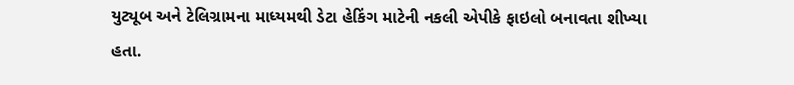યુટ્યૂબ અને ટેલિગ્રામના માધ્યમથી ડેટા હેકિંગ માટેની નકલી એપીકે ફાઇલો બનાવતા શીખ્યા હતા.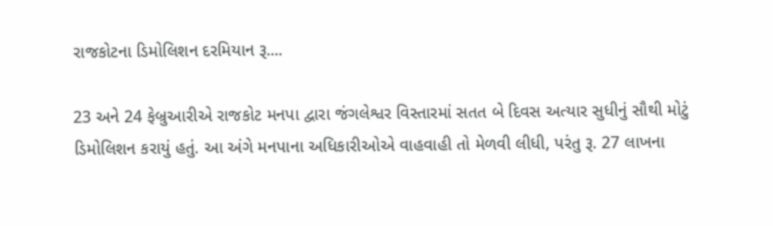રાજકોટના ડિમોલિશન દરમિયાન રૂ....

23 અને 24 ફેબ્રુઆરીએ રાજકોટ મનપા દ્વારા જંગલેશ્વર વિસ્તારમાં સતત બે દિવસ અત્યાર સુધીનું સૌથી મોટું ડિમોલિશન કરાયું હતું. આ અંગે મનપાના અધિકારીઓએ વાહવાહી તો મેળવી લીધી, પરંતુ રૂ. 27 લાખના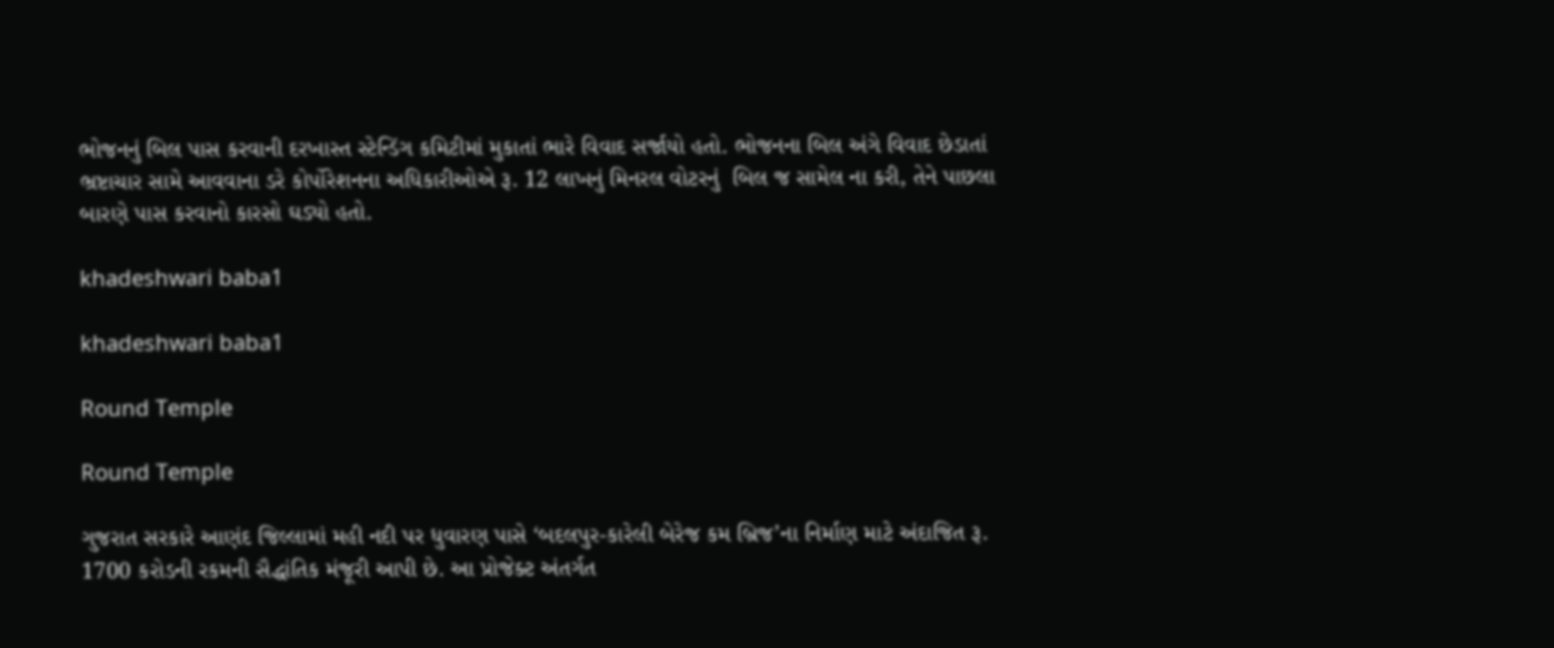ભોજનનું બિલ પાસ કરવાની દરખાસ્ત સ્ટેન્ડિંગ કમિટીમાં મુકાતાં ભારે વિવાદ સર્જાયો હતો. ભોજનના બિલ અંગે વિવાદ છેડાતાં ભ્રષ્ટાચાર સામે આવવાના ડરે કોર્પોરેશનના અધિકારીઓએ રૂ. 12 લાખનું મિનરલ વોટરનું  બિલ જ સામેલ ના કરી, તેને પાછલા બારણે પાસ કરવાનો કારસો ઘડ્યો હતો.

khadeshwari baba1

khadeshwari baba1

Round Temple

Round Temple

ગુજરાત સરકારે આણંદ જિલ્લામાં મહી નદી પર ધુવારણ પાસે ‘બદલપુર-કારેલી બેરેજ કમ બ્રિજ’ના નિર્માણ માટે અંદાજિત રૂ. 1700 કરોડની રકમની સૈદ્ધાંતિક મંજૂરી આપી છે. આ પ્રોજેક્ટ અંતર્ગત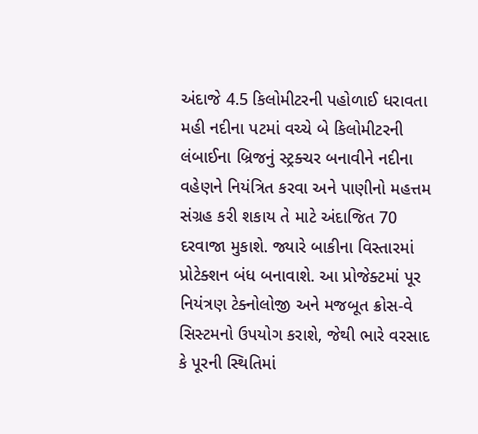અંદાજે 4.5 કિલોમીટરની પહોળાઈ ધરાવતા મહી નદીના પટમાં વચ્ચે બે કિલોમીટરની લંબાઈના બ્રિજનું સ્ટ્રક્ચર બનાવીને નદીના વહેણને નિયંત્રિત કરવા અને પાણીનો મહત્તમ સંગ્રહ કરી શકાય તે માટે અંદાજિત 70 દરવાજા મુકાશે. જ્યારે બાકીના વિસ્તારમાં પ્રોટેક્શન બંધ બનાવાશે. આ પ્રોજેક્ટમાં પૂર નિયંત્રણ ટેક્નોલોજી અને મજબૂત ક્રોસ-વે સિસ્ટમનો ઉપયોગ કરાશે, જેથી ભારે વરસાદ કે પૂરની સ્થિતિમાં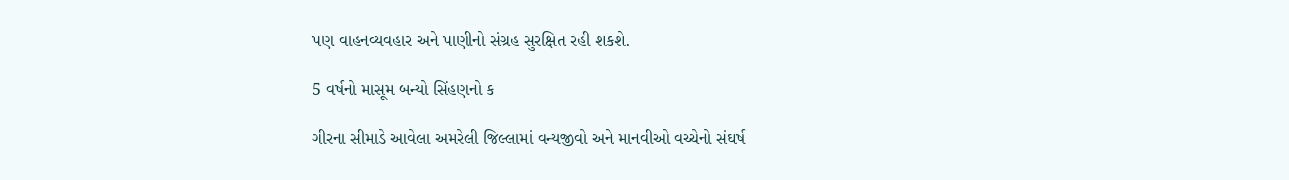પણ વાહનવ્યવહાર અને પાણીનો સંગ્રહ સુરક્ષિત રહી શકશે.

5 વર્ષનો માસૂમ બન્યો સિંહણનો ક

ગીરના સીમાડે આવેલા અમરેલી જિલ્લામાં વન્યજીવો અને માનવીઓ વચ્ચેનો સંઘર્ષ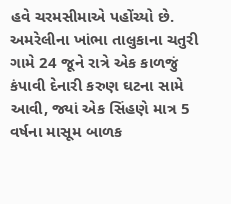હવે ચરમસીમાએ પહોંચ્યો છે. અમરેલીના ખાંભા તાલુકાના ચતુરી ગામે 24 જૂને રાત્રે એક કાળજું કંપાવી દેનારી કરુણ ઘટના સામે આવી, જ્યાં એક સિંહણે માત્ર 5 વર્ષના માસૂમ બાળક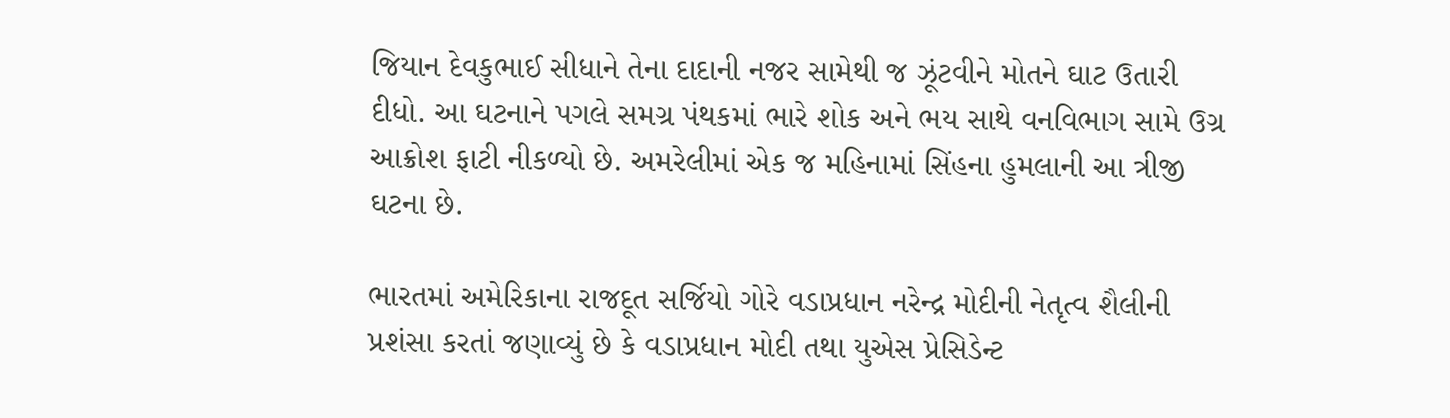જિયાન દેવકુભાઈ સીધાને તેના દાદાની નજર સામેથી જ ઝૂંટવીને મોતને ઘાટ ઉતારી દીધો. આ ઘટનાને પગલે સમગ્ર પંથકમાં ભારે શોક અને ભય સાથે વનવિભાગ સામે ઉગ્ર આક્રોશ ફાટી નીકળ્યો છે. અમરેલીમાં એક જ મહિનામાં સિંહના હુમલાની આ ત્રીજી ઘટના છે.

ભારતમાં અમેરિકાના રાજદૂત સર્જિયો ગોરે વડાપ્રધાન નરેન્દ્ર મોદીની નેતૃત્વ શૈલીની પ્રશંસા કરતાં જણાવ્યું છે કે વડાપ્રધાન મોદી તથા યુએસ પ્રેસિડેન્ટ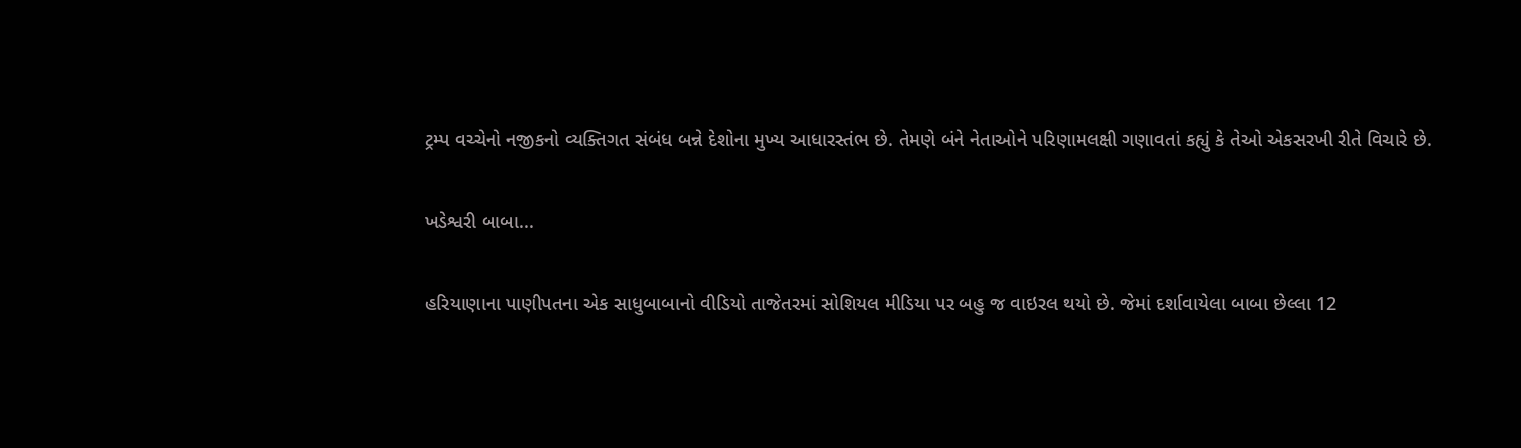ટ્રમ્પ વચ્ચેનો નજીકનો વ્યક્તિગત સંબંધ બન્ને દેશોના મુખ્ય આધારસ્તંભ છે. તેમણે બંને નેતાઓને પરિણામલક્ષી ગણાવતાં કહ્યું કે તેઓ એકસરખી રીતે વિચારે છે.

ખડેશ્વરી બાબા...

હરિયાણાના પાણીપતના એક સાધુબાબાનો વીડિયો તાજેતરમાં સોશિયલ મીડિયા પર બહુ જ વાઇરલ થયો છે. જેમાં દર્શાવાયેલા બાબા છેલ્લા 12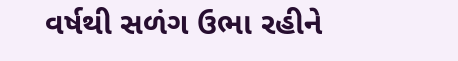વર્ષથી સળંગ ઉભા રહીને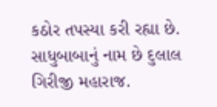કઠોર તપસ્યા કરી રહ્યા છે. સાધુબાબાનું નામ છે દુલાલ ગિરીજી મહારાજ.